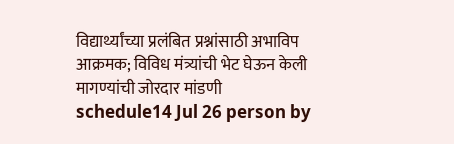विद्यार्थ्यांच्या प्रलंबित प्रश्नांसाठी अभाविप आक्रमक; विविध मंत्र्यांची भेट घेऊन केली मागण्यांची जोरदार मांडणी
schedule14 Jul 26 person by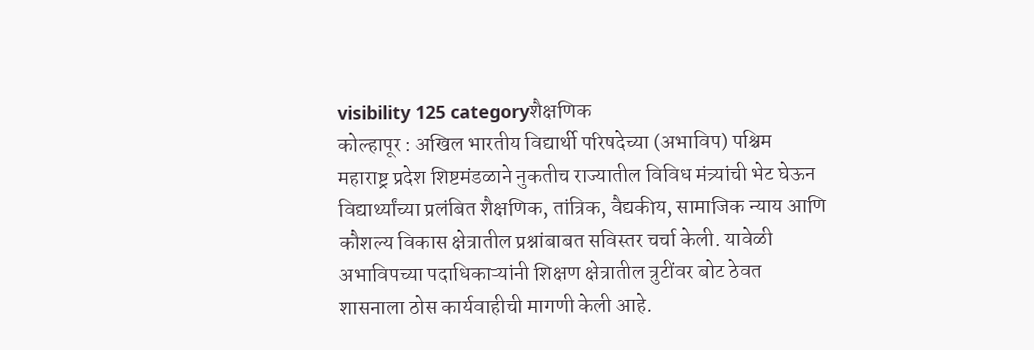visibility 125 categoryशैक्षणिक
कोल्हापूर : अखिल भारतीय विद्यार्थी परिषदेच्या (अभाविप) पश्चिम महाराष्ट्र प्रदेश शिष्टमंडळाने नुकतीच राज्यातील विविध मंत्र्यांची भेट घेऊन विद्यार्थ्यांच्या प्रलंबित शैक्षणिक, तांत्रिक, वैद्यकीय, सामाजिक न्याय आणि कौशल्य विकास क्षेत्रातील प्रश्नांबाबत सविस्तर चर्चा केली. यावेळी अभाविपच्या पदाधिकाऱ्यांनी शिक्षण क्षेत्रातील त्रुटींवर बोट ठेवत शासनाला ठोस कार्यवाहीची मागणी केली आहे.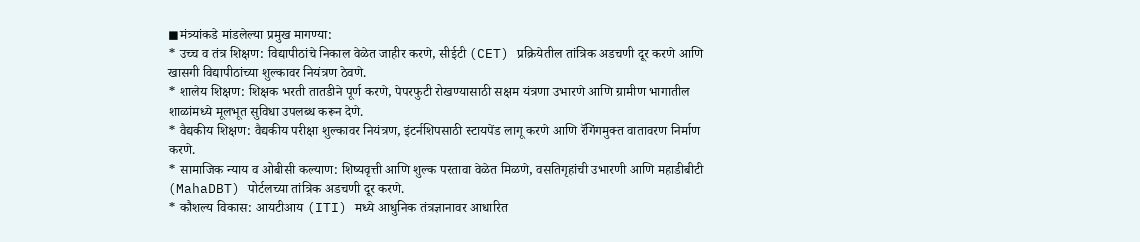◼मंत्र्यांकडे मांडलेल्या प्रमुख मागण्या:
* उच्च व तंत्र शिक्षण: विद्यापीठांचे निकाल वेळेत जाहीर करणे, सीईटी (CET) प्रक्रियेतील तांत्रिक अडचणी दूर करणे आणि खासगी विद्यापीठांच्या शुल्कावर नियंत्रण ठेवणे.
* शालेय शिक्षण: शिक्षक भरती तातडीने पूर्ण करणे, पेपरफुटी रोखण्यासाठी सक्षम यंत्रणा उभारणे आणि ग्रामीण भागातील शाळांमध्ये मूलभूत सुविधा उपलब्ध करून देणे.
* वैद्यकीय शिक्षण: वैद्यकीय परीक्षा शुल्कावर नियंत्रण, इंटर्नशिपसाठी स्टायपेंड लागू करणे आणि रॅगिंगमुक्त वातावरण निर्माण करणे.
* सामाजिक न्याय व ओबीसी कल्याण: शिष्यवृत्ती आणि शुल्क परतावा वेळेत मिळणे, वसतिगृहांची उभारणी आणि महाडीबीटी (MahaDBT) पोर्टलच्या तांत्रिक अडचणी दूर करणे.
* कौशल्य विकास: आयटीआय (ITI) मध्ये आधुनिक तंत्रज्ञानावर आधारित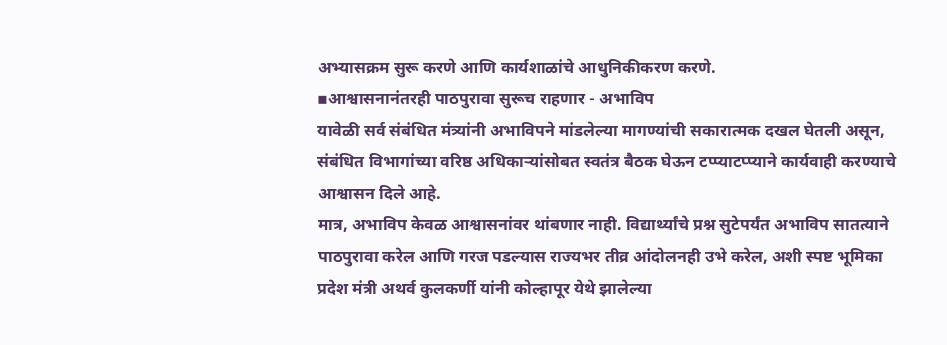अभ्यासक्रम सुरू करणे आणि कार्यशाळांचे आधुनिकीकरण करणे.
▪आश्वासनानंतरही पाठपुरावा सुरूच राहणार - अभाविप
यावेळी सर्व संबंधित मंत्र्यांनी अभाविपने मांडलेल्या मागण्यांची सकारात्मक दखल घेतली असून, संबंधित विभागांच्या वरिष्ठ अधिकाऱ्यांसोबत स्वतंत्र बैठक घेऊन टप्प्याटप्प्याने कार्यवाही करण्याचे आश्वासन दिले आहे.
मात्र, अभाविप केवळ आश्वासनांवर थांबणार नाही. विद्यार्थ्यांचे प्रश्न सुटेपर्यंत अभाविप सातत्याने पाठपुरावा करेल आणि गरज पडल्यास राज्यभर तीव्र आंदोलनही उभे करेल, अशी स्पष्ट भूमिका प्रदेश मंत्री अथर्व कुलकर्णी यांनी कोल्हापूर येथे झालेल्या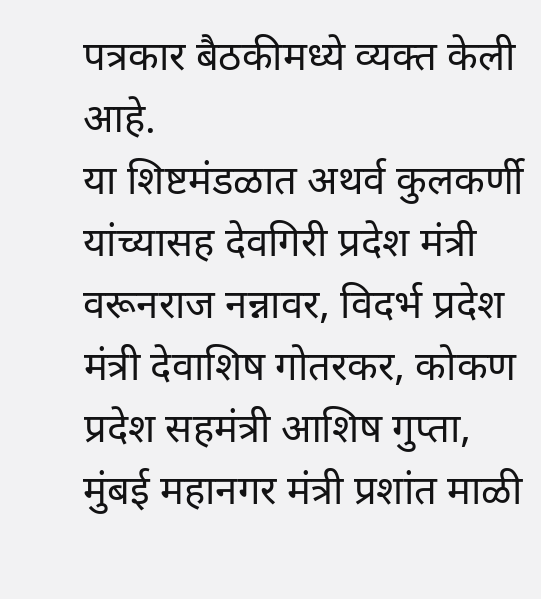पत्रकार बैठकीमध्ये व्यक्त केली आहे.
या शिष्टमंडळात अथर्व कुलकर्णी यांच्यासह देवगिरी प्रदेश मंत्री वरूनराज नन्नावर, विदर्भ प्रदेश मंत्री देवाशिष गोतरकर, कोकण प्रदेश सहमंत्री आशिष गुप्ता, मुंबई महानगर मंत्री प्रशांत माळी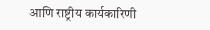आणि राष्ट्रीय कार्यकारिणी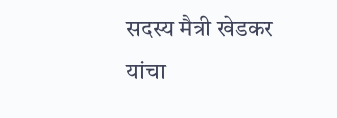सदस्य मैत्री खेडकर यांचा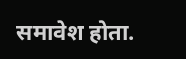समावेश होता.